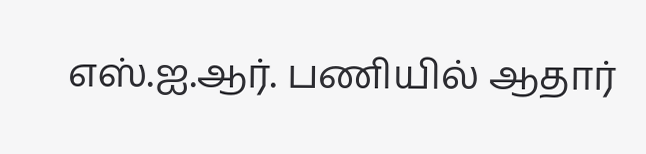எஸ்.ஐ.ஆர். பணியில் ஆதார்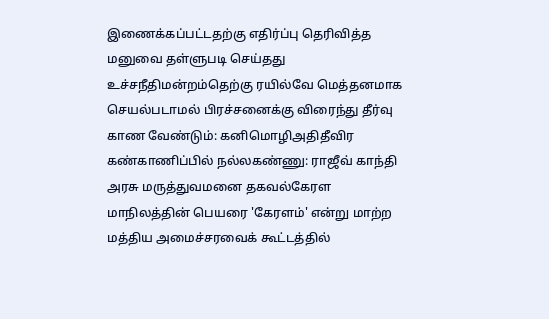இணைக்கப்பட்டதற்கு எதிர்ப்பு தெரிவித்த மனுவை தள்ளுபடி செய்தது உச்சநீதிமன்றம்தெற்கு ரயில்வே மெத்தனமாக செயல்படாமல் பிரச்சனைக்கு விரைந்து தீர்வு காண வேண்டும்: கனிமொழிஅதிதீவிர கண்காணிப்பில் நல்லகண்ணு: ராஜீவ் காந்தி அரசு மருத்துவமனை தகவல்கேரள மாநிலத்தின் பெயரை 'கேரளம்' என்று மாற்ற மத்திய அமைச்சரவைக் கூட்டத்தில்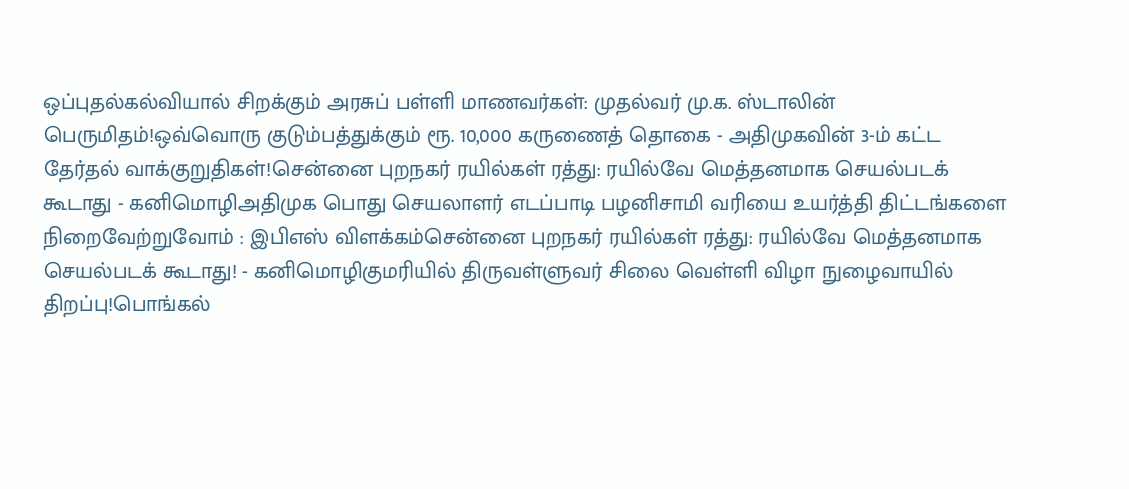ஒப்புதல்கல்வியால் சிறக்கும் அரசுப் பள்ளி மாணவர்கள்: முதல்வர் மு.க. ஸ்டாலின் பெருமிதம்!ஒவ்வொரு குடும்பத்துக்கும் ரூ. 10,000 கருணைத் தொகை - அதிமுகவின் 3-ம் கட்ட தேர்தல் வாக்குறுதிகள்!சென்னை புறநகர் ரயில்கள் ரத்து: ரயில்வே மெத்தனமாக செயல்படக் கூடாது - கனிமொழிஅதிமுக பொது செயலாளர் எடப்பாடி பழனிசாமி வரியை உயர்த்தி திட்டங்களை நிறைவேற்றுவோம் : இபிஎஸ் விளக்கம்சென்னை புறநகர் ரயில்கள் ரத்து: ரயில்வே மெத்தனமாக செயல்படக் கூடாது! - கனிமொழிகுமரியில் திருவள்ளுவர் சிலை வெள்ளி விழா நுழைவாயில் திறப்பு!பொங்கல்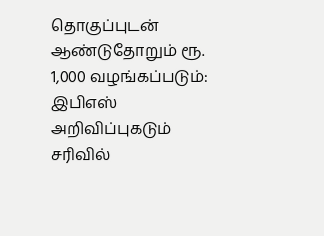தொகுப்புடன் ஆண்டுதோறும் ரூ. 1,000 வழங்கப்படும்: இபிஎஸ் அறிவிப்புகடும் சரிவில்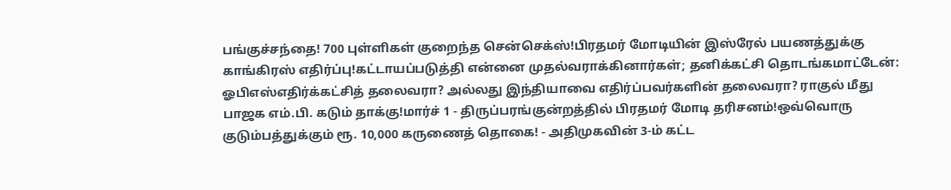பங்குச்சந்தை! 700 புள்ளிகள் குறைந்த சென்செக்ஸ்!பிரதமர் மோடியின் இஸ்ரேல் பயணத்துக்கு காங்கிரஸ் எதிர்ப்பு!கட்டாயப்படுத்தி என்னை முதல்வராக்கினார்கள்; தனிக்கட்சி தொடங்கமாட்டேன்: ஓபிஎஸ்எதிர்க்கட்சித் தலைவரா? அல்லது இந்தியாவை எதிர்ப்பவர்களின் தலைவரா? ராகுல் மீது பாஜக எம்.பி. கடும் தாக்கு!மார்ச் 1 - திருப்பரங்குன்றத்தில் பிரதமர் மோடி தரிசனம்!ஒவ்வொரு குடும்பத்துக்கும் ரூ. 10,000 கருணைத் தொகை! - அதிமுகவின் 3-ம் கட்ட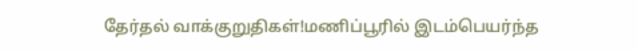தேர்தல் வாக்குறுதிகள்!மணிப்பூரில் இடம்பெயர்ந்த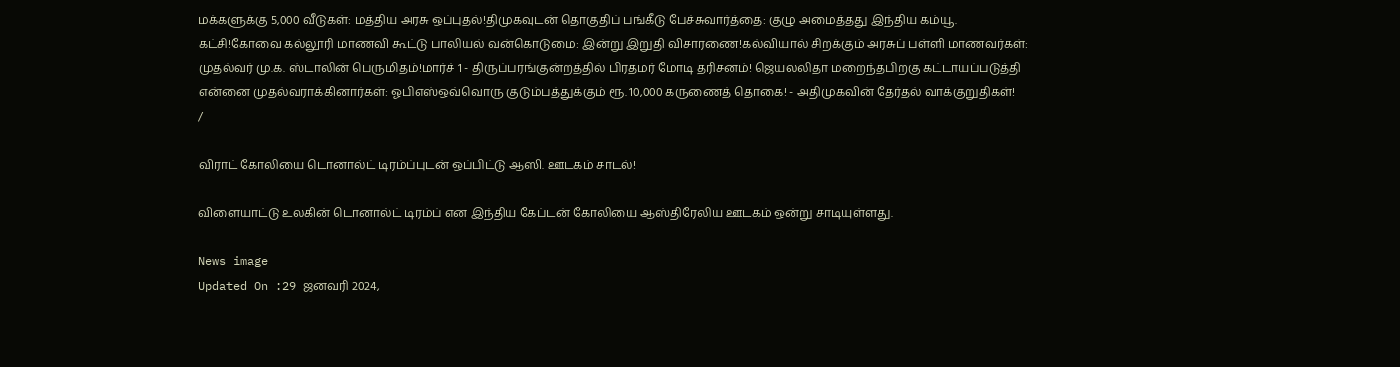மக்களுக்கு 5,000 வீடுகள்: மத்திய அரசு ஒப்புதல்!திமுகவுடன் தொகுதிப் பங்கீடு பேச்சுவார்த்தை: குழு அமைத்தது இந்திய கம்யூ. கட்சி!கோவை கல்லூரி மாணவி கூட்டு பாலியல் வன்கொடுமை: இன்று இறுதி விசாரணை!கல்வியால் சிறக்கும் அரசுப் பள்ளி மாணவர்கள்: முதல்வர் மு.க. ஸ்டாலின் பெருமிதம்!மார்ச் 1 - திருப்பரங்குன்றத்தில் பிரதமர் மோடி தரிசனம்! ஜெயலலிதா மறைந்தபிறகு கட்டாயப்படுத்தி என்னை முதல்வராக்கினார்கள்: ஓபிஎஸ்ஒவ்வொரு குடும்பத்துக்கும் ரூ. 10,000 கருணைத் தொகை! - அதிமுகவின் தேர்தல் வாக்குறுதிகள்!
/

விராட் கோலியை டொனால்ட் டிரம்ப்புடன் ஒப்பிட்டு ஆஸி. ஊடகம் சாடல்!

விளையாட்டு உலகின் டொனால்ட் டிரம்ப் என இந்திய கேப்டன் கோலியை ஆஸ்திரேலிய ஊடகம் ஒன்று சாடியுள்ளது.

News image
Updated On :29 ஜனவரி 2024,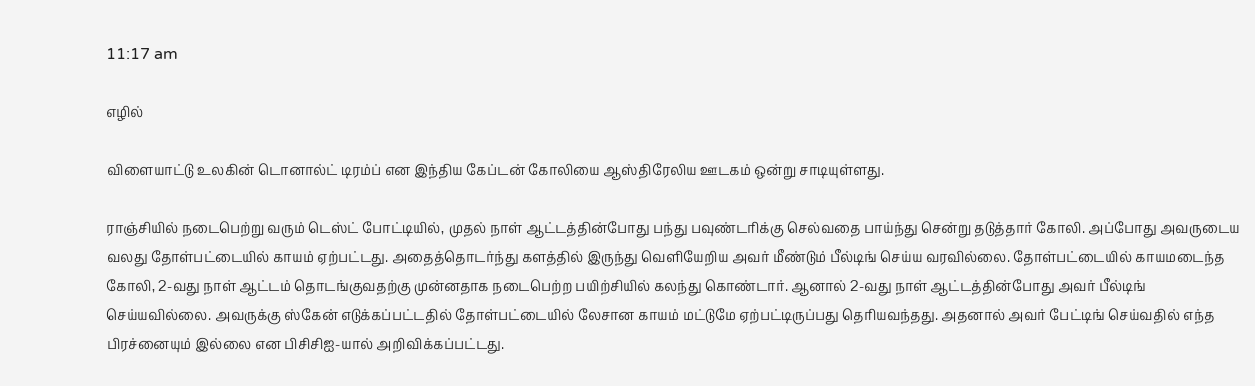11:17 am

எழில்

விளையாட்டு உலகின் டொனால்ட் டிரம்ப் என இந்திய கேப்டன் கோலியை ஆஸ்திரேலிய ஊடகம் ஒன்று சாடியுள்ளது.

ராஞ்சியில் நடைபெற்று வரும் டெஸ்ட் போட்டியில், முதல் நாள் ஆட்டத்தின்போது பந்து பவுண்டரிக்கு செல்வதை பாய்ந்து சென்று தடுத்தார் கோலி. அப்போது அவருடைய வலது தோள்பட்டையில் காயம் ஏற்பட்டது. அதைத்தொடர்ந்து களத்தில் இருந்து வெளியேறிய அவர் மீண்டும் பீல்டிங் செய்ய வரவில்லை. தோள்பட்டையில் காயமடைந்த கோலி, 2-வது நாள் ஆட்டம் தொடங்குவதற்கு முன்னதாக நடைபெற்ற பயிற்சியில் கலந்து கொண்டார். ஆனால் 2-வது நாள் ஆட்டத்தின்போது அவர் பீல்டிங் செய்யவில்லை. அவருக்கு ஸ்கேன் எடுக்கப்பட்டதில் தோள்பட்டையில் லேசான காயம் மட்டுமே ஏற்பட்டிருப்பது தெரியவந்தது. அதனால் அவர் பேட்டிங் செய்வதில் எந்த பிரச்னையும் இல்லை என பிசிசிஐ-யால் அறிவிக்கப்பட்டது.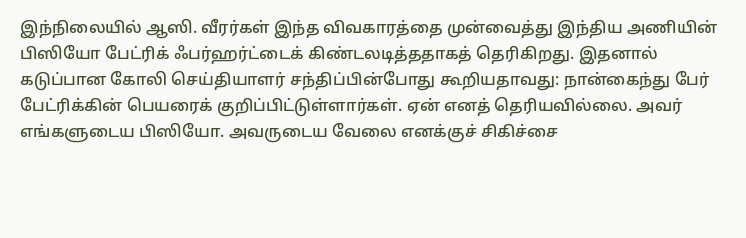இந்நிலையில் ஆஸி. வீரர்கள் இந்த விவகாரத்தை முன்வைத்து இந்திய அணியின் பிஸியோ பேட்ரிக் ஃபர்ஹர்ட்டைக் கிண்டலடித்ததாகத் தெரிகிறது. இதனால் கடுப்பான கோலி செய்தியாளர் சந்திப்பின்போது கூறியதாவது: நான்கைந்து பேர் பேட்ரிக்கின் பெயரைக் குறிப்பிட்டுள்ளார்கள். ஏன் எனத் தெரியவில்லை. அவர் எங்களுடைய பிஸியோ. அவருடைய வேலை எனக்குச் சிகிச்சை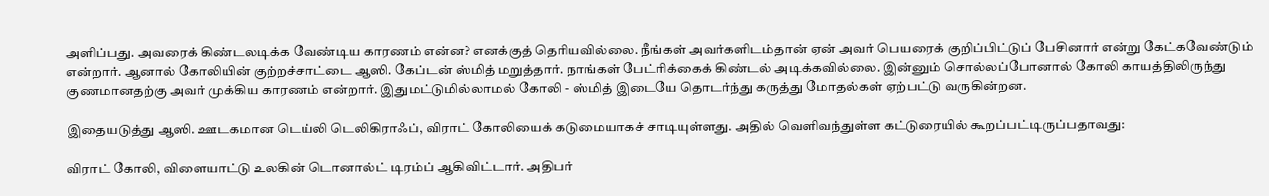அளிப்பது. அவரைக் கிண்டலடிக்க வேண்டிய காரணம் என்ன? எனக்குத் தெரியவில்லை. நீங்கள் அவர்களிடம்தான் ஏன் அவர் பெயரைக் குறிப்பிட்டுப் பேசினார் என்று கேட்கவேண்டும் என்றார். ஆனால் கோலியின் குற்றச்சாட்டை ஆஸி. கேப்டன் ஸ்மித் மறுத்தார். நாங்கள் பேட்ரிக்கைக் கிண்டல் அடிக்கவில்லை. இன்னும் சொல்லப்போனால் கோலி காயத்திலிருந்து குணமானதற்கு அவர் முக்கிய காரணம் என்றார். இதுமட்டுமில்லாமல் கோலி - ஸ்மித் இடையே தொடர்ந்து கருத்து மோதல்கள் ஏற்பட்டு வருகின்றன.

இதையடுத்து ஆஸி. ஊடகமான டெய்லி டெலிகிராஃப், விராட் கோலியைக் கடுமையாகச் சாடியுள்ளது. அதில் வெளிவந்துள்ள கட்டுரையில் கூறப்பட்டிருப்பதாவது:

விராட் கோலி, விளையாட்டு உலகின் டொனால்ட் டிரம்ப் ஆகிவிட்டார். அதிபர்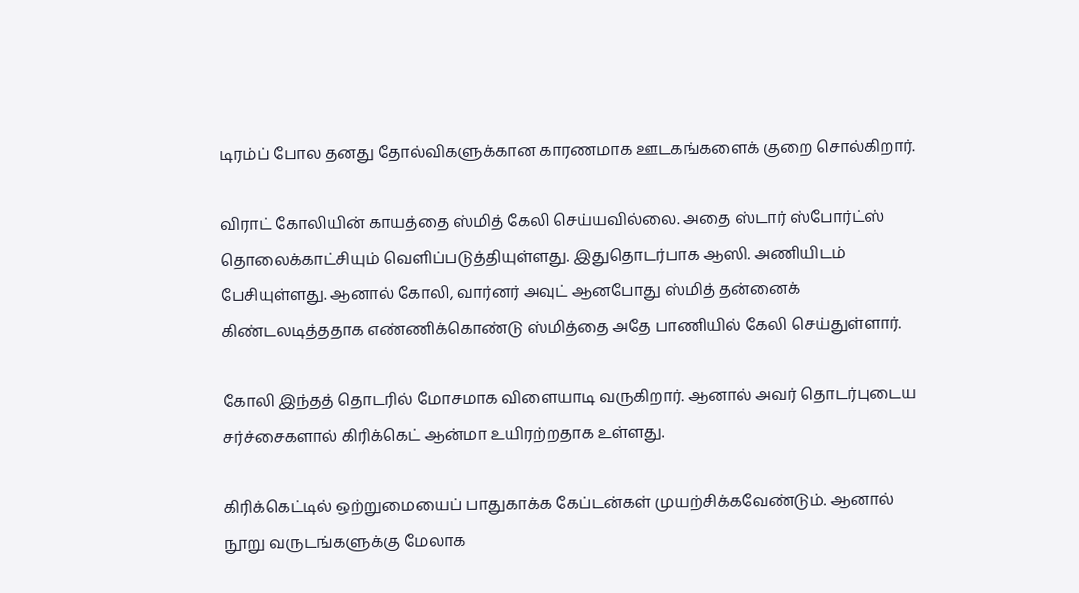டிரம்ப் போல தனது தோல்விகளுக்கான காரணமாக ஊடகங்களைக் குறை சொல்கிறார்.

விராட் கோலியின் காயத்தை ஸ்மித் கேலி செய்யவில்லை. அதை ஸ்டார் ஸ்போர்ட்ஸ் தொலைக்காட்சியும் வெளிப்படுத்தியுள்ளது. இதுதொடர்பாக ஆஸி. அணியிடம் பேசியுள்ளது. ஆனால் கோலி, வார்னர் அவுட் ஆனபோது ஸ்மித் தன்னைக் கிண்டலடித்ததாக எண்ணிக்கொண்டு ஸ்மித்தை அதே பாணியில் கேலி செய்துள்ளார்.

கோலி இந்தத் தொடரில் மோசமாக விளையாடி வருகிறார். ஆனால் அவர் தொடர்புடைய சர்ச்சைகளால் கிரிக்கெட் ஆன்மா உயிரற்றதாக உள்ளது.

கிரிக்கெட்டில் ஒற்றுமையைப் பாதுகாக்க கேப்டன்கள் முயற்சிக்கவேண்டும். ஆனால் நூறு வருடங்களுக்கு மேலாக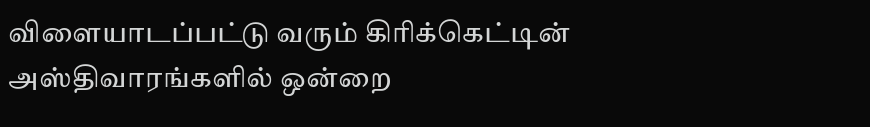விளையாடப்பட்டு வரும் கிரிக்கெட்டின் அஸ்திவாரங்களில் ஒன்றை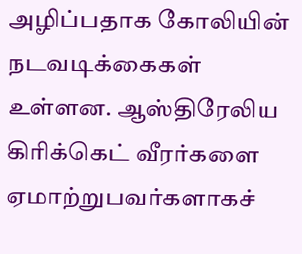அழிப்பதாக கோலியின் நடவடிக்கைகள் உள்ளன. ஆஸ்திரேலிய கிரிக்கெட் வீரர்களை ஏமாற்றுபவர்களாகச்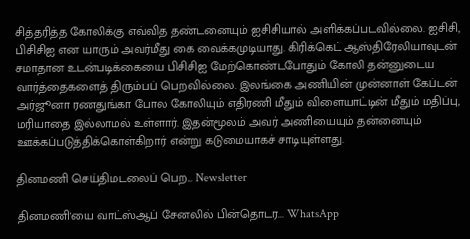சித்தரித்த கோலிக்கு எவ்வித தண்டனையும் ஐசிசியால் அளிக்கப்படவில்லை. ஐசிசி, பிசிசிஐ என யாரும் அவர்மீது கை வைக்கமுடியாது. கிரிக்கெட் ஆஸ்திரேலியாவுடன் சமாதான உடன்படிக்கையை பிசிசிஐ மேற்கொண்டபோதும் கோலி தன்னுடைய வார்த்தைகளைத் திரும்பப் பெறவில்லை. இலங்கை அணியின் முன்னாள் கேப்டன் அர்ஜூனா ரணதுங்கா போல கோலியும் எதிரணி மீதும் விளையாட்டின் மீதும் மதிப்பு, மரியாதை இல்லாமல் உள்ளார். இதன்மூலம் அவர் அணியையும் தன்னையும் ஊக்கப்படுத்திக்கொள்கிறார் என்று கடுமையாகச் சாடியுள்ளது.

தினமணி செய்திமடலைப் பெற... Newsletter

தினமணி'யை வாட்ஸ்ஆப் சேனலில் பின்தொடர... WhatsApp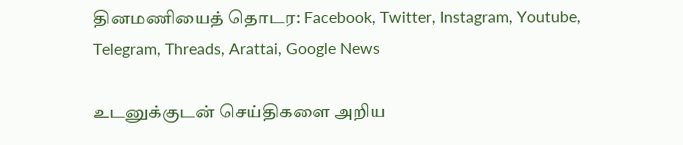தினமணியைத் தொடர: Facebook, Twitter, Instagram, Youtube, Telegram, Threads, Arattai, Google News

உடனுக்குடன் செய்திகளை அறிய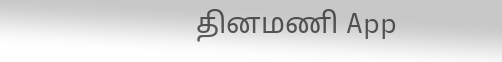தினமணி App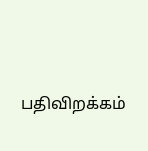பதிவிறக்கம்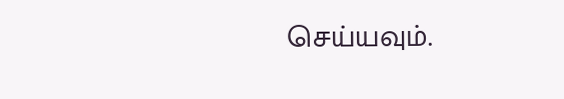செய்யவும்.